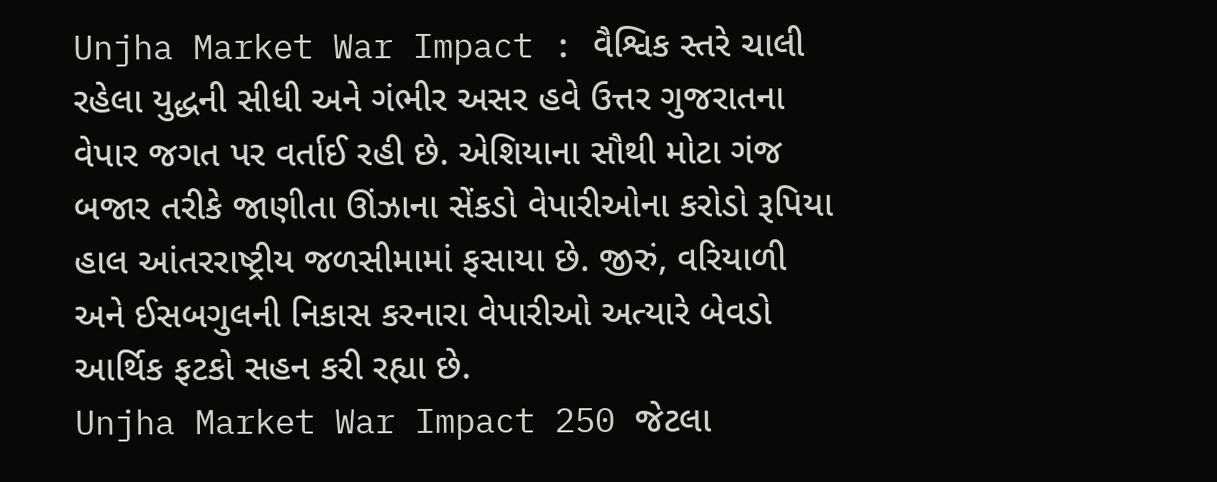Unjha Market War Impact : વૈશ્વિક સ્તરે ચાલી રહેલા યુદ્ધની સીધી અને ગંભીર અસર હવે ઉત્તર ગુજરાતના વેપાર જગત પર વર્તાઈ રહી છે. એશિયાના સૌથી મોટા ગંજ બજાર તરીકે જાણીતા ઊંઝાના સેંકડો વેપારીઓના કરોડો રૂપિયા હાલ આંતરરાષ્ટ્રીય જળસીમામાં ફસાયા છે. જીરું, વરિયાળી અને ઈસબગુલની નિકાસ કરનારા વેપારીઓ અત્યારે બેવડો આર્થિક ફટકો સહન કરી રહ્યા છે.
Unjha Market War Impact 250 જેટલા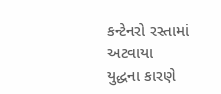કન્ટેનરો રસ્તામાં અટવાયા
યુદ્ધના કારણે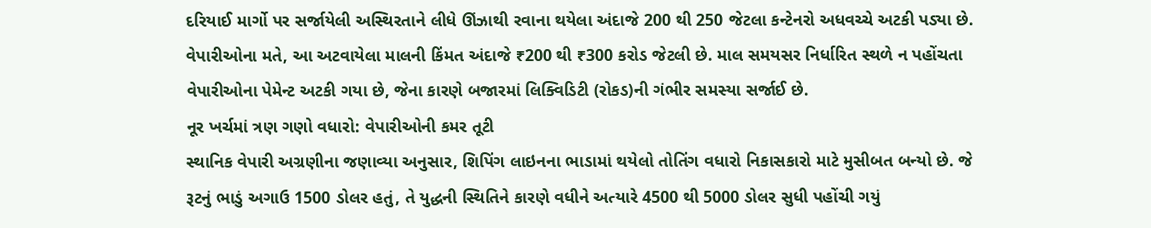દરિયાઈ માર્ગો પર સર્જાયેલી અસ્થિરતાને લીધે ઊંઝાથી રવાના થયેલા અંદાજે 200 થી 250 જેટલા કન્ટેનરો અધવચ્ચે અટકી પડ્યા છે. વેપારીઓના મતે, આ અટવાયેલા માલની કિંમત અંદાજે ₹200 થી ₹300 કરોડ જેટલી છે. માલ સમયસર નિર્ધારિત સ્થળે ન પહોંચતા વેપારીઓના પેમેન્ટ અટકી ગયા છે, જેના કારણે બજારમાં લિક્વિડિટી (રોકડ)ની ગંભીર સમસ્યા સર્જાઈ છે.
નૂર ખર્ચમાં ત્રણ ગણો વધારો: વેપારીઓની કમર તૂટી
સ્થાનિક વેપારી અગ્રણીના જણાવ્યા અનુસાર, શિપિંગ લાઇનના ભાડામાં થયેલો તોતિંગ વધારો નિકાસકારો માટે મુસીબત બન્યો છે. જે રૂટનું ભાડું અગાઉ 1500 ડોલર હતું, તે યુદ્ધની સ્થિતિને કારણે વધીને અત્યારે 4500 થી 5000 ડોલર સુધી પહોંચી ગયું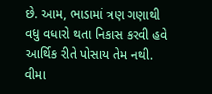છે. આમ, ભાડામાં ત્રણ ગણાથી વધુ વધારો થતા નિકાસ કરવી હવે આર્થિક રીતે પોસાય તેમ નથી.
વીમા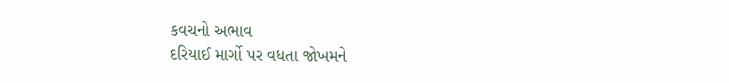કવચનો અભાવ
દરિયાઈ માર્ગો પર વધતા જોખમને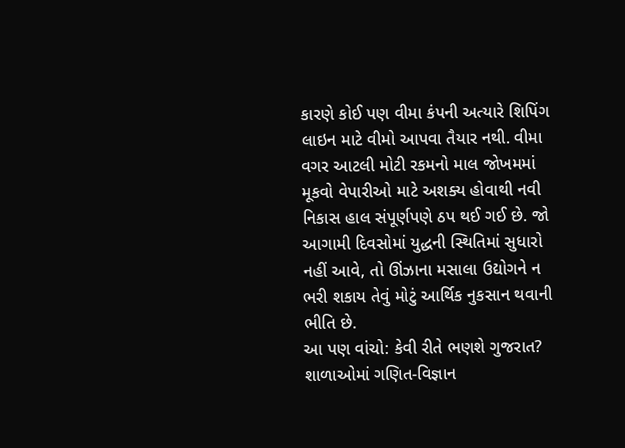કારણે કોઈ પણ વીમા કંપની અત્યારે શિપિંગ લાઇન માટે વીમો આપવા તૈયાર નથી. વીમા વગર આટલી મોટી રકમનો માલ જોખમમાં મૂકવો વેપારીઓ માટે અશક્ય હોવાથી નવી નિકાસ હાલ સંપૂર્ણપણે ઠપ થઈ ગઈ છે. જો આગામી દિવસોમાં યુદ્ધની સ્થિતિમાં સુધારો નહીં આવે, તો ઊંઝાના મસાલા ઉદ્યોગને ન ભરી શકાય તેવું મોટું આર્થિક નુકસાન થવાની ભીતિ છે.
આ પણ વાંચો: કેવી રીતે ભણશે ગુજરાત? શાળાઓમાં ગણિત-વિજ્ઞાન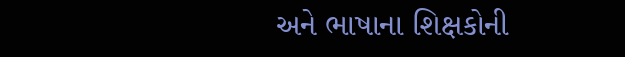અને ભાષાના શિક્ષકોની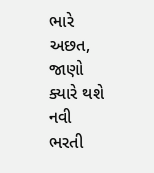ભારે અછત, જાણો ક્યારે થશે નવી ભરતી